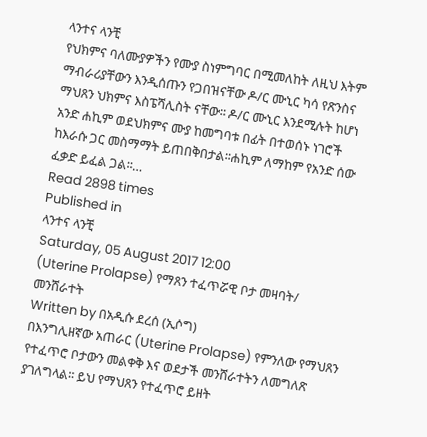ላንተና ላንቺ
የህክምና ባለሙያዎችን የሙያ ስነምግባር በሚመለከት ለዚህ እትም ማብራሪያቸውን እንዲሰጡን የጋበዝናቸው ዶ/ር ሙኒር ካሳ የጽንስና ማህጸን ህክምና እስፔሻሊስት ናቸው፡፡ ዶ/ር ሙኒር እንደሚሉት ከሆነ አንድ ሐኪም ወደህክምና ሙያ ከመግባቱ በፊት በተወሰኑ ነገሮች ከእራሱ ጋር መስማማት ይጠበቅበታል፡፡ሐኪም ለማከም የአንድ ሰው ፈቃድ ይፈል ጋል፡፡…
Read 2898 times
Published in
ላንተና ላንቺ
Saturday, 05 August 2017 12:00
(Uterine Prolapse) የማጸን ተፈጥሯዊ ቦታ መዛባት/ መንሸራተት
Written by በአዲሱ ደረሰ (ኢሶግ)
በእንግሊዘኛው አጠራር (Uterine Prolapse) የምንለው የማህጸን የተፈጥሮ ቦታውን መልቀቅ እና ወደታች መንሸራተትን ለመግለጽ ያገለግላል፡፡ ይህ የማህጸን የተፈጥሮ ይዘት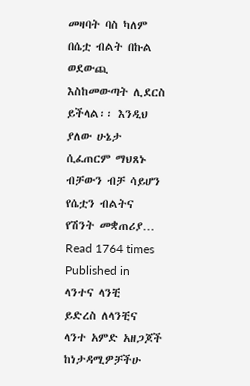መዛባት ባስ ካለም በሴቷ ብልት በኩል ወደውጪ እስከመውጣት ሊደርስ ይችላል፡፡ እንዲህ ያለው ሁኔታ ሲፈጠርም ማህጸኑ ብቻውን ብቻ ሳይሆን የሴቷን ብልትና የሽንት መቋጠሪያ…
Read 1764 times
Published in
ላንተና ላንቺ
ይድረስ ለላንቺና ላንተ አምድ አዘጋጆች ከነታዳሚዎቻችሁ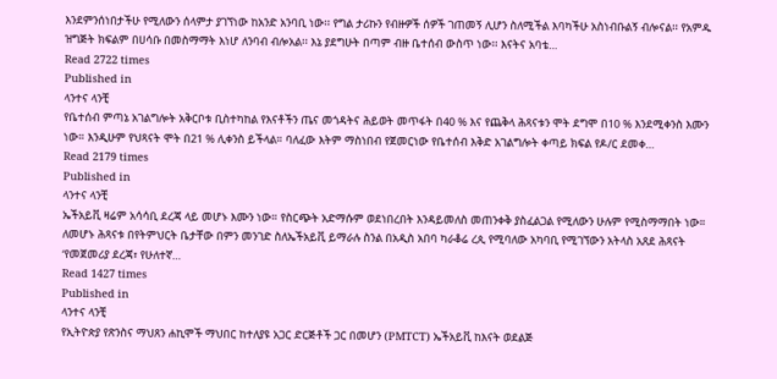እንደምንሰነበታችሁ የሚለውን ሰላምታ ያገኘነው ከአንድ አንባቢ ነው፡፡ የግል ታሪኩን የብዙዎች ሰዎች ገጠመኝ ሊሆን ስለሚችል እባካችሁ አስነብቡልኝ ብሎናል፡፡ የአምዱ ዝግጅት ክፍልም በሀሳቡ በመስማማት እነሆ ለንባብ ብሎአል፡፡ እኔ ያደግሁት በጣም ብዙ ቤተሰብ ውስጥ ነው፡፡ እናትና አባቴ…
Read 2722 times
Published in
ላንተና ላንቺ
የቤተሰብ ምጣኔ አገልግሎት አቅርቦቱ ቢስተካከል የእናቶችን ጤና መጎዳትና ሕይወት መጥፋት በ40 % እና የጨቅላ ሕጻናቱን ሞት ደግሞ በ10 % እንደሚቀንስ እሙን ነው። እንዲሁም የህጻናት ሞት በ21 % ሊቀንስ ይችላል። ባለፈው እትም ማስነበብ የጀመርነው የቤተሰብ እቅድ አገልግሎት ቀጣይ ክፍል የዶ/ር ደመቀ…
Read 2179 times
Published in
ላንተና ላንቺ
ኤችአይቪ ዛሬም አሳሳቢ ደረጃ ላይ መሆኑ እሙን ነው። የስርጭት አድማሱም ወደነበረበት እንዳይመለስ መጠንቀቅ ያስፈልጋል የሚለውን ሁሉም የሚስማማበት ነው። ለመሆኑ ሕጻናቱ በየትምህርት ቤታቸው በምን መንገድ ስለኤችአይቪ ይማራሉ ስንል በአዲስ አበባ ካራቆሬ ረጲ የሚባለው አካባቢ የሚገኘውን አትላስ አጸደ ሕጻናት ‘የመጀመሪያ ደረጃ፣ የሁለተኛ…
Read 1427 times
Published in
ላንተና ላንቺ
የኢትዮጵያ የጽንስና ማህጸን ሐኪሞች ማህበር ከተለያዩ አጋር ድርጅቶች ጋር በመሆን (PMTCT) ኤችአይቪ ከእናት ወደልጅ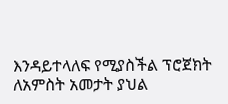እንዳይተላለፍ የሚያስችል ፕሮጀክት ለአምስት አመታት ያህል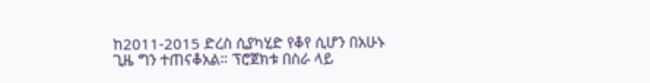ከ2011-2015 ድረስ ሲያካሂድ የቆየ ሲሆን በአሁኑ ጊዜ ግን ተጠናቆአል። ፕሮጀክቱ በስራ ላይ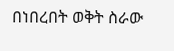በነበረበት ወቅት ስራው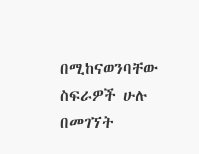በሚከናወንባቸው ስፍራዎች ሁሉ በመገኘት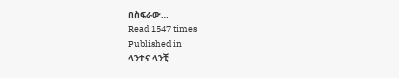በስፍራው…
Read 1547 times
Published in
ላንተና ላንቺ